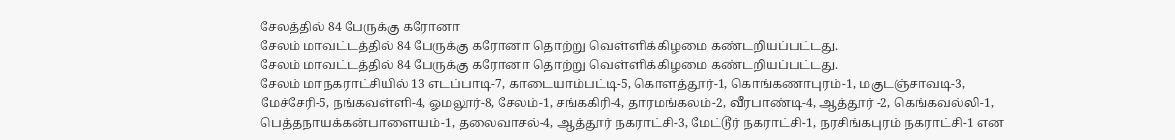சேலத்தில் 84 பேருக்கு கரோனா
சேலம் மாவட்டத்தில் 84 பேருக்கு கரோனா தொற்று வெள்ளிக்கிழமை கண்டறியப்பட்டது.
சேலம் மாவட்டத்தில் 84 பேருக்கு கரோனா தொற்று வெள்ளிக்கிழமை கண்டறியப்பட்டது.
சேலம் மாநகராட்சியில் 13 எடப்பாடி-7, காடையாம்பட்டி-5, கொளத்தூர்-1, கொங்கணாபுரம்-1, மகுடஞ்சாவடி-3, மேச்சேரி-5, நங்கவள்ளி-4, ஓமலூர்-8, சேலம்-1, சங்ககிரி-4, தாரமங்கலம்-2, வீரபாண்டி-4, ஆத்தூர் -2, கெங்கவல்லி-1, பெத்தநாயக்கன்பாளையம்-1, தலைவாசல்-4, ஆத்தூர் நகராட்சி-3, மேட்டூர் நகராட்சி-1, நரசிங்கபுரம் நகராட்சி-1 என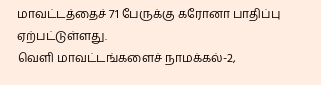மாவட்டத்தைச் 71 பேருக்கு கரோனா பாதிப்பு ஏற்பட்டுள்ளது.
வெளி மாவட்டங்களைச் நாமக்கல்-2,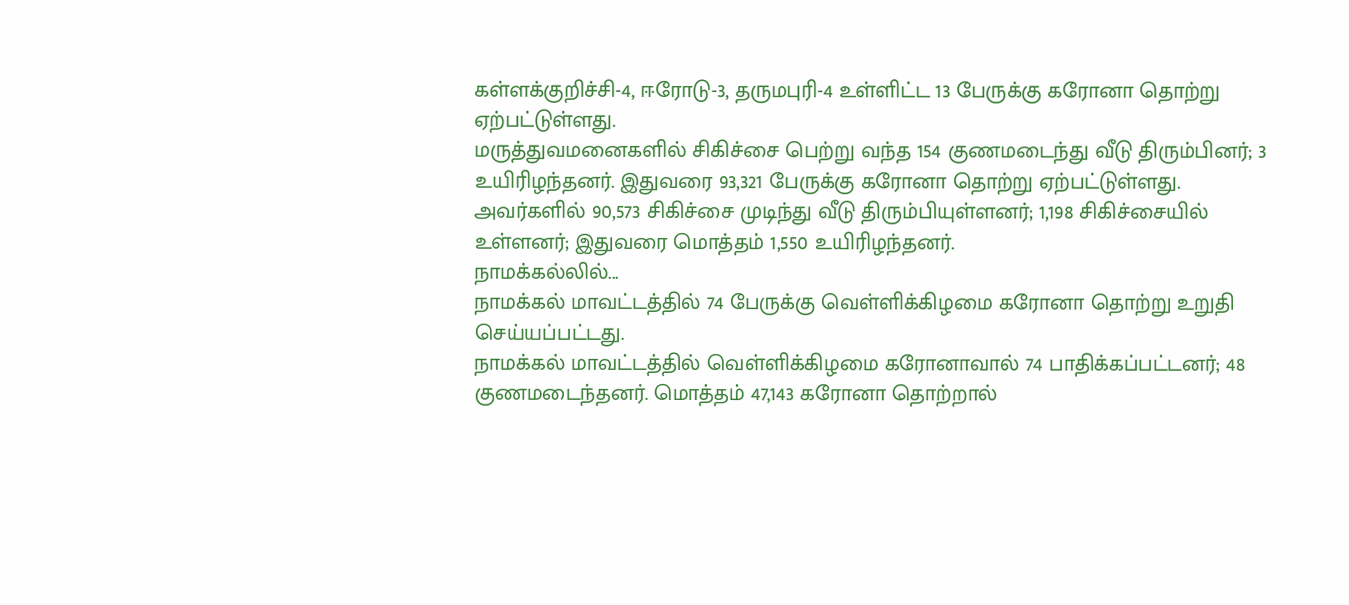கள்ளக்குறிச்சி-4, ஈரோடு-3, தருமபுரி-4 உள்ளிட்ட 13 பேருக்கு கரோனா தொற்று ஏற்பட்டுள்ளது.
மருத்துவமனைகளில் சிகிச்சை பெற்று வந்த 154 குணமடைந்து வீடு திரும்பினர்; 3 உயிரிழந்தனர். இதுவரை 93,321 பேருக்கு கரோனா தொற்று ஏற்பட்டுள்ளது. அவர்களில் 90,573 சிகிச்சை முடிந்து வீடு திரும்பியுள்ளனர்; 1,198 சிகிச்சையில் உள்ளனர்; இதுவரை மொத்தம் 1,550 உயிரிழந்தனர்.
நாமக்கல்லில்...
நாமக்கல் மாவட்டத்தில் 74 பேருக்கு வெள்ளிக்கிழமை கரோனா தொற்று உறுதி செய்யப்பட்டது.
நாமக்கல் மாவட்டத்தில் வெள்ளிக்கிழமை கரோனாவால் 74 பாதிக்கப்பட்டனர்; 48 குணமடைந்தனர். மொத்தம் 47,143 கரோனா தொற்றால்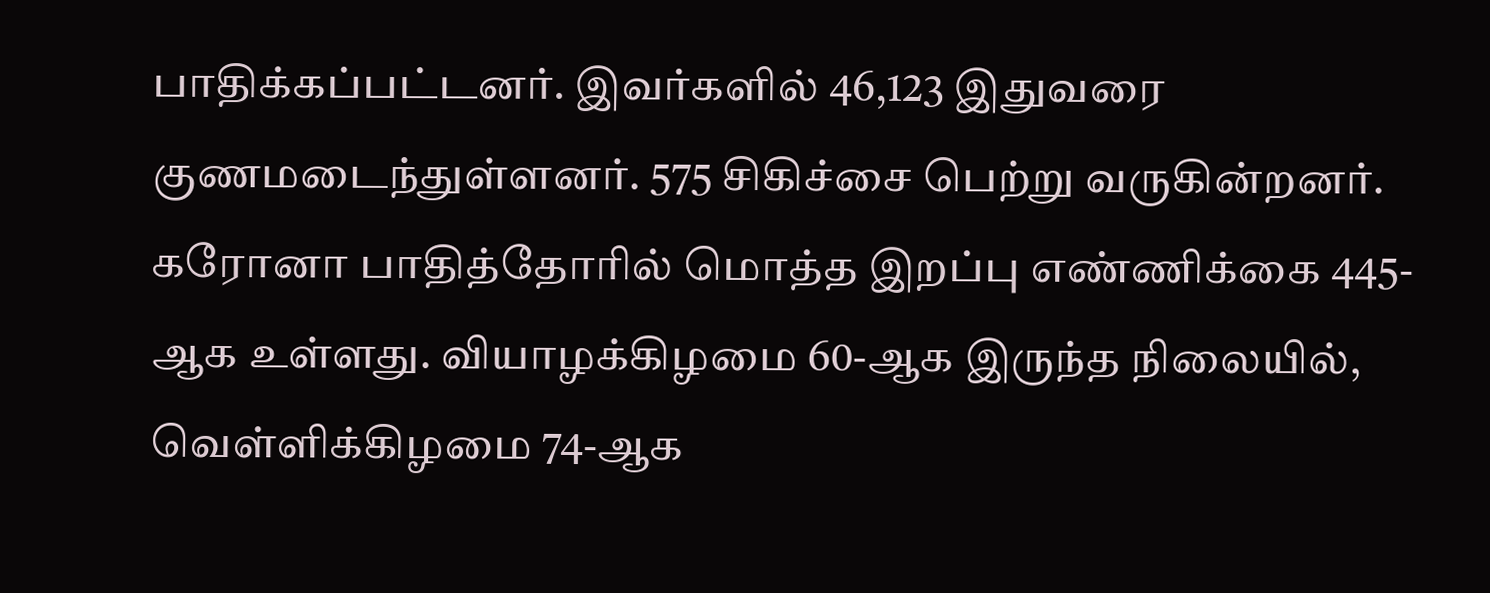பாதிக்கப்பட்டனர். இவர்களில் 46,123 இதுவரை குணமடைந்துள்ளனர். 575 சிகிச்சை பெற்று வருகின்றனர். கரோனா பாதித்தோரில் மொத்த இறப்பு எண்ணிக்கை 445-ஆக உள்ளது. வியாழக்கிழமை 60-ஆக இருந்த நிலையில், வெள்ளிக்கிழமை 74-ஆக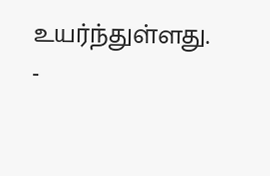உயர்ந்துள்ளது.
-